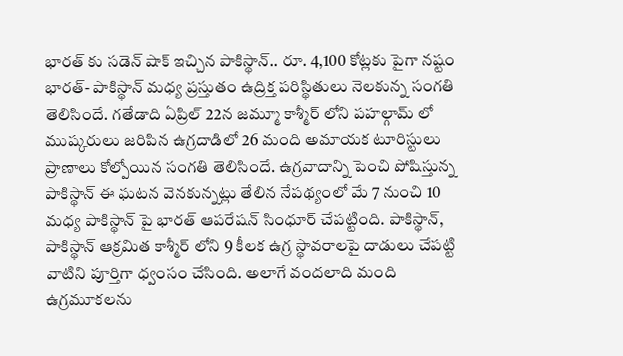భారత్ కు సడెన్ షాక్ ఇచ్చిన పాకిస్థాన్.. రూ. 4,100 కోట్లకు పైగా నష్టం
భారత్- పాకిస్థాన్ మధ్య ప్రస్తుతం ఉద్రిక్త పరిస్థితులు నెలకున్న సంగతి తెలిసిందే. గతేడాది ఏప్రిల్ 22న జమ్మూ కాశ్మీర్ లోని పహల్గామ్ లో ముష్కరులు జరిపిన ఉగ్రదాడిలో 26 మంది అమాయక టూరిస్టులు ప్రాణాలు కోల్పోయిన సంగతి తెలిసిందే. ఉగ్రవాదాన్ని పెంచి పోషిస్తున్న పాకిస్థాన్ ఈ ఘటన వెనకున్నట్లు తేలిన నేపథ్యంలో మే 7 నుంచి 10 మధ్య పాకిస్థాన్ పై భారత్ ఆపరేషన్ సింధూర్ చేపట్టింది. పాకిస్థాన్, పాకిస్థాన్ ఆక్రమిత కాశ్మీర్ లోని 9 కీలక ఉగ్ర స్థావరాలపై దాడులు చేపట్టి వాటిని పూర్తిగా ధ్వంసం చేసింది. అలాగే వందలాది మంది ఉగ్రమూకలను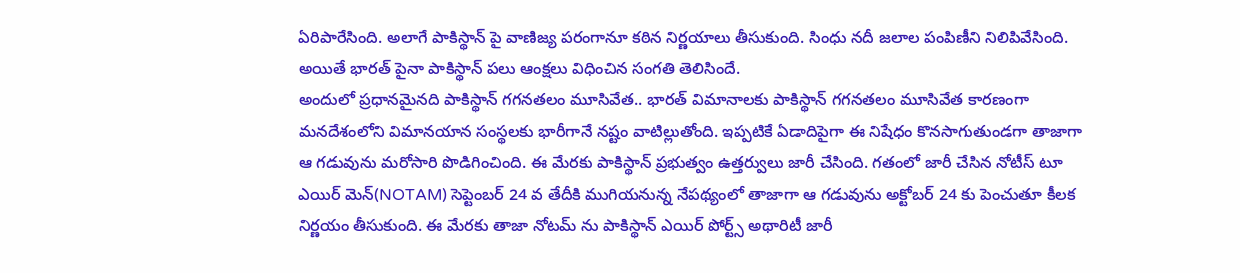ఏరిపారేసింది. అలాగే పాకిస్థాన్ పై వాణిజ్య పరంగానూ కఠిన నిర్ణయాలు తీసుకుంది. సింధు నదీ జలాల పంపిణీని నిలిపివేసింది. అయితే భారత్ పైనా పాకిస్థాన్ పలు ఆంక్షలు విధించిన సంగతి తెలిసిందే.
అందులో ప్రధానమైనది పాకిస్థాన్ గగనతలం మూసివేత.. భారత్ విమానాలకు పాకిస్థాన్ గగనతలం మూసివేత కారణంగా మనదేశంలోని విమానయాన సంస్థలకు భారీగానే నష్టం వాటిల్లుతోంది. ఇప్పటికే ఏడాదిపైగా ఈ నిషేధం కొనసాగుతుండగా తాజాగా ఆ గడువును మరోసారి పొడిగించింది. ఈ మేరకు పాకిస్థాన్ ప్రభుత్వం ఉత్తర్వులు జారీ చేసింది. గతంలో జారీ చేసిన నోటీస్ టూ ఎయిర్ మెన్(NOTAM) సెప్టెంబర్ 24 వ తేదీకి ముగియనున్న నేపథ్యంలో తాజాగా ఆ గడువును అక్టోబర్ 24 కు పెంచుతూ కీలక నిర్ణయం తీసుకుంది. ఈ మేరకు తాజా నోటమ్ ను పాకిస్థాన్ ఎయిర్ పోర్ట్స్ అథారిటీ జారీ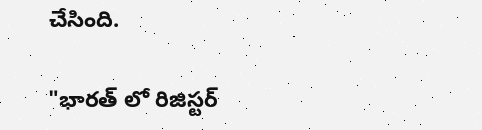చేసింది.

"భారత్ లో రిజిస్టర్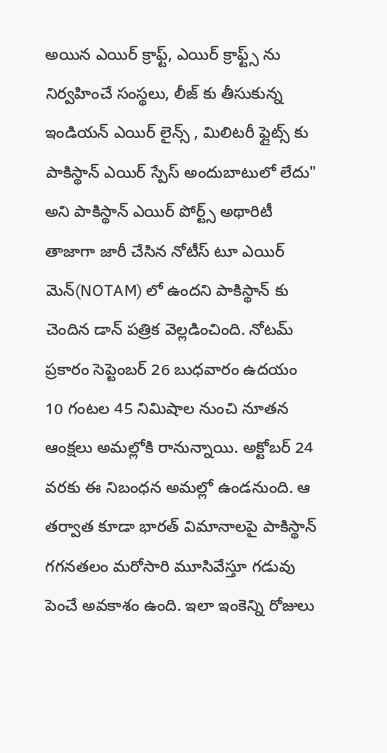అయిన ఎయిర్ క్రాఫ్ట్, ఎయిర్ క్రాఫ్ట్స్ ను నిర్వహించే సంస్థలు, లీజ్ కు తీసుకున్న ఇండియన్ ఎయిర్ లైన్స్ , మిలిటరీ ఫ్లైట్స్ కు పాకిస్థాన్ ఎయిర్ స్పేస్ అందుబాటులో లేదు" అని పాకిస్థాన్ ఎయిర్ పోర్ట్స్ అథారిటీ తాజాగా జారీ చేసిన నోటీస్ టూ ఎయిర్ మెన్(NOTAM) లో ఉందని పాకిస్థాన్ కు చెందిన డాన్ పత్రిక వెల్లడించింది. నోటమ్ ప్రకారం సెప్టెంబర్ 26 బుధవారం ఉదయం 10 గంటల 45 నిమిషాల నుంచి నూతన ఆంక్షలు అమల్లోకి రానున్నాయి. అక్టోబర్ 24 వరకు ఈ నిబంధన అమల్లో ఉండనుంది. ఆ తర్వాత కూడా భారత్ విమానాలపై పాకిస్థాన్ గగనతలం మరోసారి మూసివేస్తూ గడువు పెంచే అవకాశం ఉంది. ఇలా ఇంకెన్ని రోజులు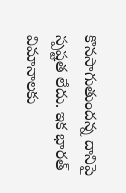కొనసాగుతుందన్న దానిపై స్పష్టత లేదు. ఇక భారత్ విమానాలకు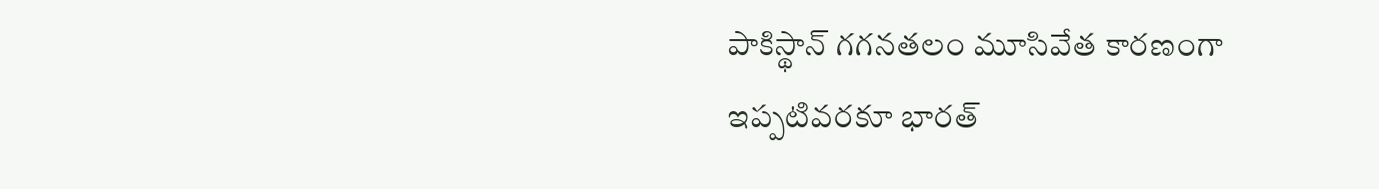పాకిస్థాన్ గగనతలం మూసివేత కారణంగా ఇప్పటివరకూ భారత్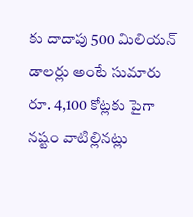కు దాదాపు 500 మిలియన్ డాలర్లు అంటే సుమారు రూ. 4,100 కోట్లకు పైగా నష్టం వాటిల్లినట్లు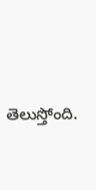తెలుస్తోంది.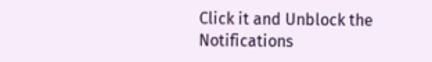Click it and Unblock the Notifications